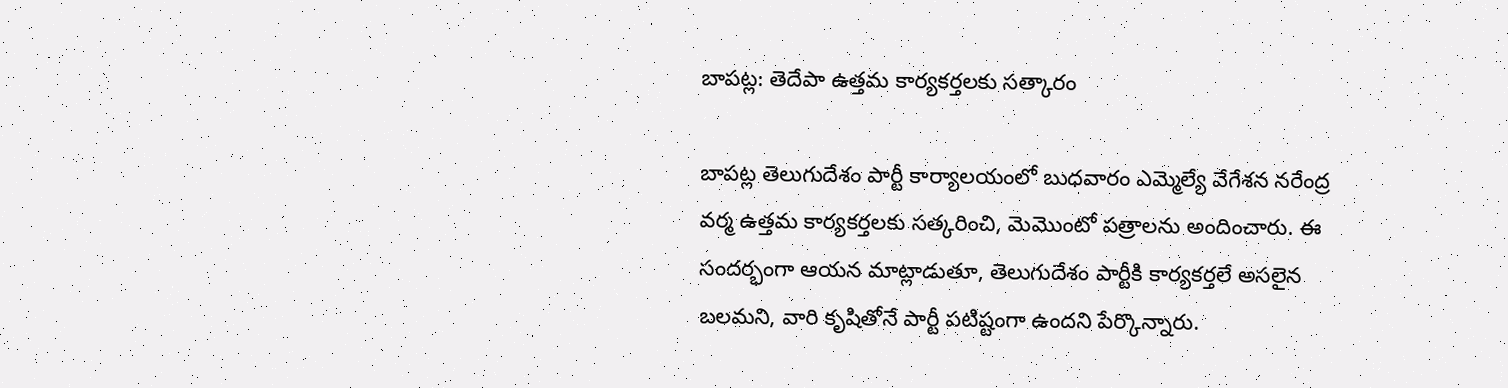బాపట్ల: తెదేపా ఉత్తమ కార్యకర్తలకు సత్కారం

బాపట్ల తెలుగుదేశం పార్టీ కార్యాలయంలో బుధవారం ఎమ్మెల్యే వేగేశన నరేంద్ర వర్మ ఉత్తమ కార్యకర్తలకు సత్కరించి, మెమొంటో పత్రాలను అందించారు. ఈ సందర్భంగా ఆయన మాట్లాడుతూ, తెలుగుదేశం పార్టీకి కార్యకర్తలే అసలైన బలమని, వారి కృషితోనే పార్టీ పటిష్టంగా ఉందని పేర్కొన్నారు.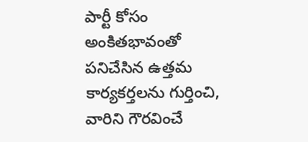పార్టీ కోసం అంకితభావంతో పనిచేసిన ఉత్తమ కార్యకర్తలను గుర్తించి, వారిని గౌరవించే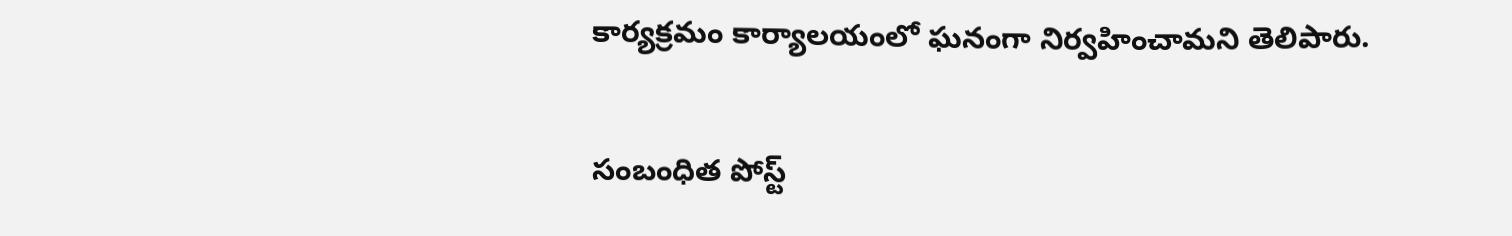కార్యక్రమం కార్యాలయంలో ఘనంగా నిర్వహించామని తెలిపారు.

సంబంధిత పోస్ట్